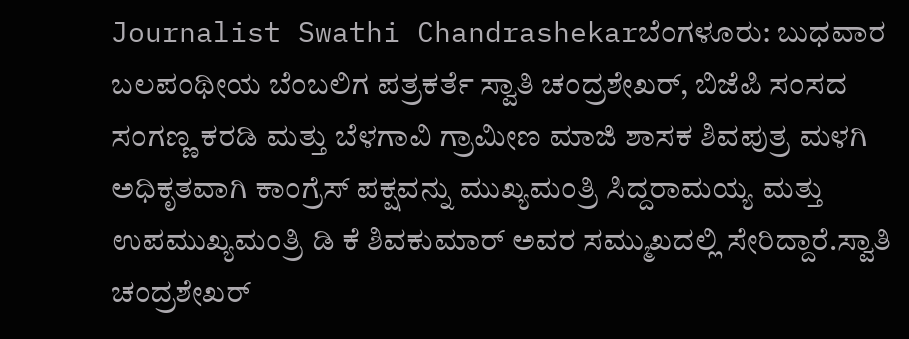Journalist Swathi Chandrashekarಬೆಂಗಳೂರು: ಬುಧವಾರ ಬಲಪಂಥೀಯ ಬೆಂಬಲಿಗ ಪತ್ರಕರ್ತೆ ಸ್ವಾತಿ ಚಂದ್ರಶೇಖರ್‌, ಬಿಜೆಪಿ ಸಂಸದ ಸಂಗಣ್ಣ ಕರಡಿ ಮತ್ತು ಬೆಳಗಾವಿ ಗ್ರಾಮೀಣ ಮಾಜಿ ಶಾಸಕ ಶಿವಪುತ್ರ ಮಳಗಿ ಅಧಿಕೃತವಾಗಿ ಕಾಂಗ್ರೆಸ್‌ ಪಕ್ಷವನ್ನು ಮುಖ್ಯಮಂತ್ರಿ ಸಿದ್ದರಾಮಯ್ಯ ಮತ್ತು ಉಪಮುಖ್ಯಮಂತ್ರಿ ಡಿ ಕೆ ಶಿವಕುಮಾರ್‌ ಅವರ ಸಮ್ಮುಖದಲ್ಲಿ ಸೇರಿದ್ದಾರೆ.ಸ್ವಾತಿ ಚಂದ್ರಶೇಖರ್‌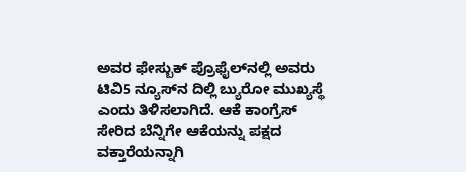ಅವರ ಫೇಸ್ಬುಕ್‌ ಪ್ರೊಫೈಲ್‌ನಲ್ಲಿ ಅವರು ಟಿವಿ5 ನ್ಯೂಸ್‌ನ ದಿಲ್ಲಿ ಬ್ಯುರೋ ಮುಖ್ಯಸ್ಥೆ ಎಂದು ತಿಳಿಸಲಾಗಿದೆ. ಆಕೆ ಕಾಂಗ್ರೆಸ್‌ ಸೇರಿದ ಬೆನ್ನಿಗೇ ಆಕೆಯನ್ನು ಪಕ್ಷದ ವಕ್ತಾರೆಯನ್ನಾಗಿ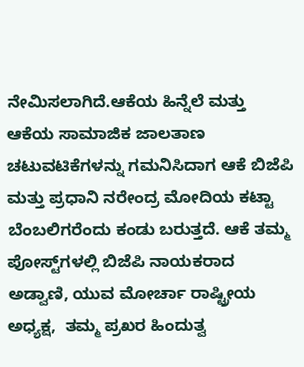ನೇಮಿಸಲಾಗಿದೆ.ಆಕೆಯ ಹಿನ್ನೆಲೆ ಮತ್ತು ಆಕೆಯ ಸಾಮಾಜಿಕ ಜಾಲತಾಣ ಚಟುವಟಿಕೆಗಳನ್ನು ಗಮನಿಸಿದಾಗ ಆಕೆ ಬಿಜೆಪಿ ಮತ್ತು ಪ್ರಧಾನಿ ನರೇಂದ್ರ ಮೋದಿಯ ಕಟ್ಟಾ ಬೆಂಬಲಿಗರೆಂದು ಕಂಡು ಬರುತ್ತದೆ. ಆಕೆ ತಮ್ಮ ಪೋಸ್ಟ್‌ಗಳಲ್ಲಿ ಬಿಜೆಪಿ ನಾಯಕರಾದ ಅಡ್ವಾಣಿ, ಯುವ ಮೋರ್ಚಾ ರಾಷ್ಟ್ರೀಯ ಅಧ್ಯಕ್ಷ,  ತಮ್ಮ ಪ್ರಖರ ಹಿಂದುತ್ವ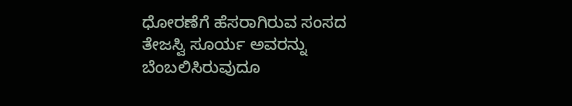ಧೋರಣೆಗೆ ಹೆಸರಾಗಿರುವ ಸಂಸದ ತೇಜಸ್ವಿ ಸೂರ್ಯ ಅವರನ್ನು ಬೆಂಬಲಿಸಿರುವುದೂ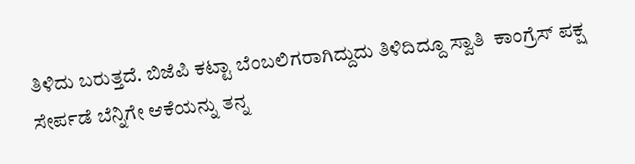ತಿಳಿದು ಬರುತ್ತದೆ. ಬಿಜೆಪಿ ಕಟ್ಟಾ ಬೆಂಬಲಿಗರಾಗಿದ್ದುದು ತಿಳಿದಿದ್ದೂ ಸ್ವಾತಿ  ಕಾಂಗ್ರೆಸ್‌ ಪಕ್ಷ ಸೇರ್ಪಡೆ ಬೆನ್ನಿಗೇ ಆಕೆಯನ್ನು ತನ್ನ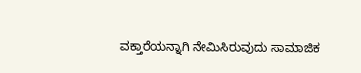ವಕ್ತಾರೆಯನ್ನಾಗಿ ನೇಮಿಸಿರುವುದು ಸಾಮಾಜಿಕ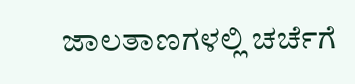ಜಾಲತಾಣಗಳಲ್ಲಿ ಚರ್ಚೆಗೆ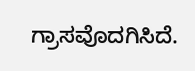ಗ್ರಾಸವೊದಗಿಸಿದೆ.